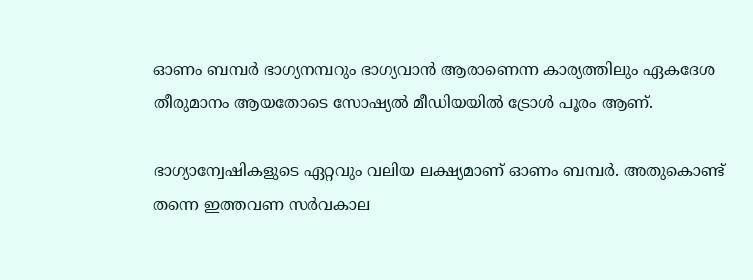ഓണം ബമ്പർ ഭാഗ്യനമ്പറും ഭാഗ്യവാൻ ആരാണെന്ന കാര്യത്തിലും ഏകദേശ തീരുമാനം ആയതോടെ സോഷ്യൽ മീഡിയയിൽ ട്രോള്‍ പൂരം ആണ്.

ഭാഗ്യാന്വേഷികളുടെ ഏറ്റവും വലിയ ലക്ഷ്യമാണ് ഓണം ബമ്പർ. അതുകൊണ്ട് തന്നെ ഇത്തവണ സർവകാല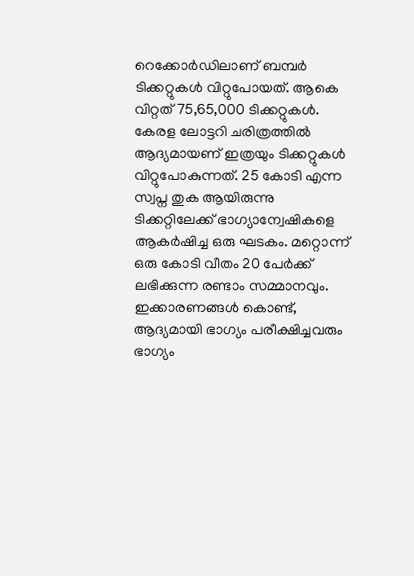റെക്കോർഡിലാണ് ബമ്പർ ടിക്കറ്റുകൾ വിറ്റുപോയത്. ആകെ വിറ്റത് 75,65,000 ടിക്കറ്റുകൾ. കേരള ലോട്ടറി ചരിത്രത്തിൽ ആദ്യമായണ് ഇത്രയും ടിക്കറ്റുകൾ വിറ്റുപോകുന്നത്. 25 കോടി എന്ന സ്വപ്ന തുക ആയിരുന്നു ടിക്കറ്റിലേക്ക് ഭാഗ്യാന്വേഷികളെ ആകർഷിച്ച ഒരു ഘടകം. മറ്റൊന്ന് ഒരു കോടി വീതം 20 പേർക്ക് ലഭിക്കുന്ന രണ്ടാം സമ്മാനവും. ഇക്കാരണങ്ങൾ കൊണ്ട്, ആദ്യമായി ഭാഗ്യം പരീക്ഷിച്ചവരും ഭാഗ്യം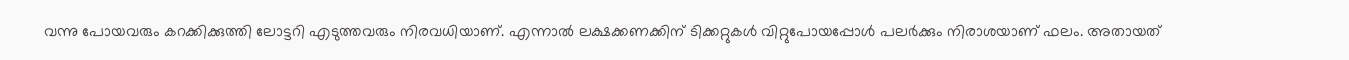വന്നു പോയവരും കറക്കിക്കുത്തി ലോട്ടറി എടുത്തവരും നിരവധിയാണ്. എന്നാൽ ലക്ഷക്കണക്കിന് ടിക്കറ്റുകൾ വിറ്റുപോയപ്പോൾ പലർക്കും നിരാശയാണ് ഫലം. അതായത്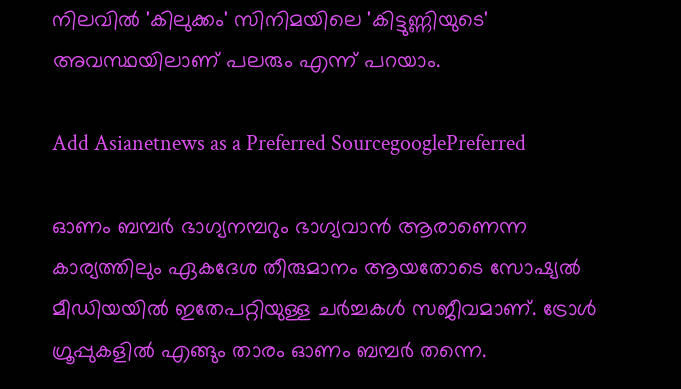നിലവിൽ 'കിലുക്കം' സിനിമയിലെ 'കിട്ടുണ്ണിയുടെ' അവസ്ഥയിലാണ് പലരും എന്ന് പറയാം.

Add Asianetnews as a Preferred SourcegooglePreferred

ഓണം ബമ്പർ ഭാഗ്യനമ്പറും ഭാഗ്യവാൻ ആരാണെന്ന കാര്യത്തിലും ഏകദേശ തീരുമാനം ആയതോടെ സോഷ്യൽ മീഡിയയിൽ ഇതേപറ്റിയുള്ള ചർച്ചകൾ സജീവമാണ്. ട്രോൾ ഗ്രൂപ്പുകളിൽ എങ്ങും താരം ഓണം ബമ്പർ തന്നെ.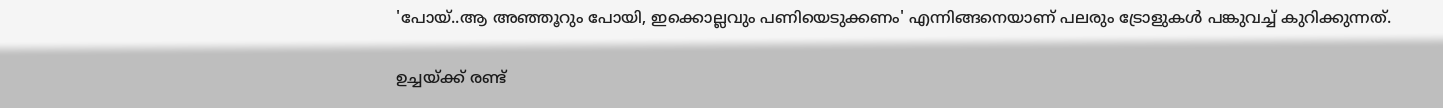'പോയ്‌..ആ അഞ്ഞൂറും പോയി, ഇക്കൊല്ലവും പണിയെടുക്കണം' എന്നിങ്ങനെയാണ് പലരും ട്രോളുകൾ പങ്കുവച്ച് കുറിക്കുന്നത്.

ഉച്ചയ്ക്ക് രണ്ട്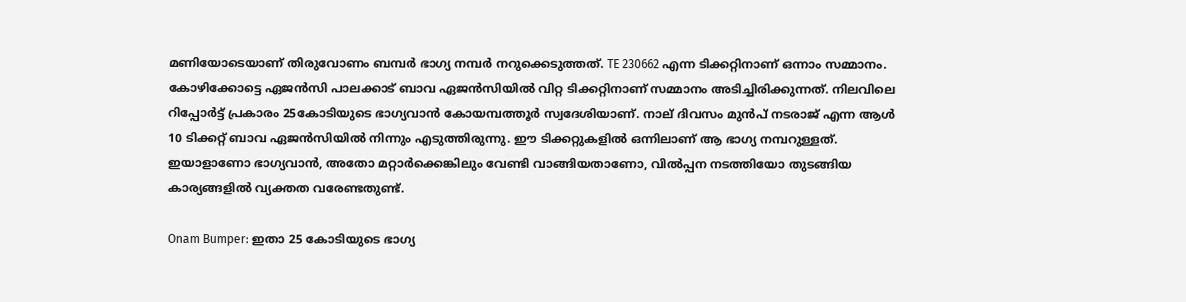മണിയോടെയാണ് തിരുവോണം ബമ്പർ ഭാഗ്യ നമ്പർ നറുക്കെടുത്തത്. TE 230662 എന്ന ടിക്കറ്റിനാണ് ഒന്നാം സമ്മാനം. കോഴിക്കോട്ടെ ഏജൻസി പാലക്കാട് ബാവ ഏജൻസിയിൽ വിറ്റ ടിക്കറ്റിനാണ് സമ്മാനം അടിച്ചിരിക്കുന്നത്. നിലവിലെ റിപ്പോർട്ട് പ്രകാരം 25കോടിയുടെ ഭാഗ്യവാൻ കോയമ്പത്തൂർ സ്വദേശിയാണ്. നാല് ദിവസം മുൻപ് നടരാജ് എന്ന ആൾ 10 ടിക്കറ്റ് ബാവ ഏജൻസിയിൽ നിന്നും എടുത്തിരുന്നു. ഈ ടിക്കറ്റുകളിൽ ഒന്നിലാണ് ആ ഭാഗ്യ നമ്പറുള്ളത്. ഇയാളാണോ ഭാഗ്യവാൻ, അതോ മറ്റാർക്കെങ്കിലും വേണ്ടി വാങ്ങിയതാണോ, വിൽപ്പന നടത്തിയോ തുടങ്ങിയ കാര്യങ്ങളിൽ വ്യക്തത വരേണ്ടതുണ്ട്.

Onam Bumper: ഇതാ 25 കോടിയുടെ ഭാഗ്യ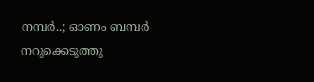നമ്പർ..; ഓണം ബമ്പർ നറുക്കെടുത്തു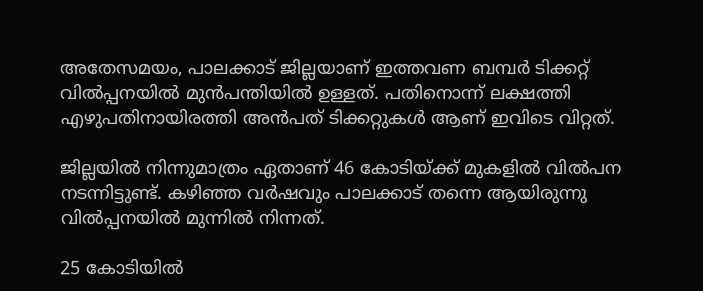അതേസമയം, പാലക്കാട് ജില്ലയാണ് ഇത്തവണ ബമ്പർ ടിക്കറ്റ് വിൽപ്പനയിൽ മുൻപന്തിയിൽ ഉള്ളത്. പതിനൊന്ന് ലക്ഷത്തി എഴുപതിനായിരത്തി അൻപത് ടിക്കറ്റുകൾ ആണ് ഇവിടെ വിറ്റത്.

ജില്ലയിൽ നിന്നുമാത്രം ഏതാണ് 46 കോടിയ്ക്ക് മുകളിൽ വിൽപന നടന്നിട്ടുണ്ട്. കഴിഞ്ഞ വർഷവും പാലക്കാട് തന്നെ ആയിരുന്നു വിൽപ്പനയിൽ മുന്നിൽ നിന്നത്.

25 കോടിയിൽ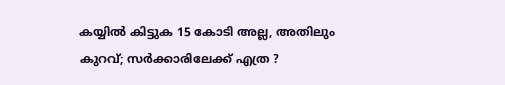കയ്യിൽ കിട്ടുക 15 കോടി അല്ല, അതിലും കുറവ്; സർക്കാരിലേക്ക് എത്ര ?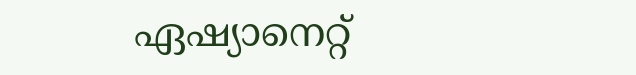ഏഷ്യാനെറ്റ്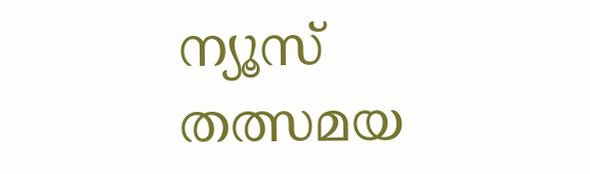ന്യൂസ് തത്സമയ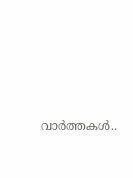വാർത്തകൾ..